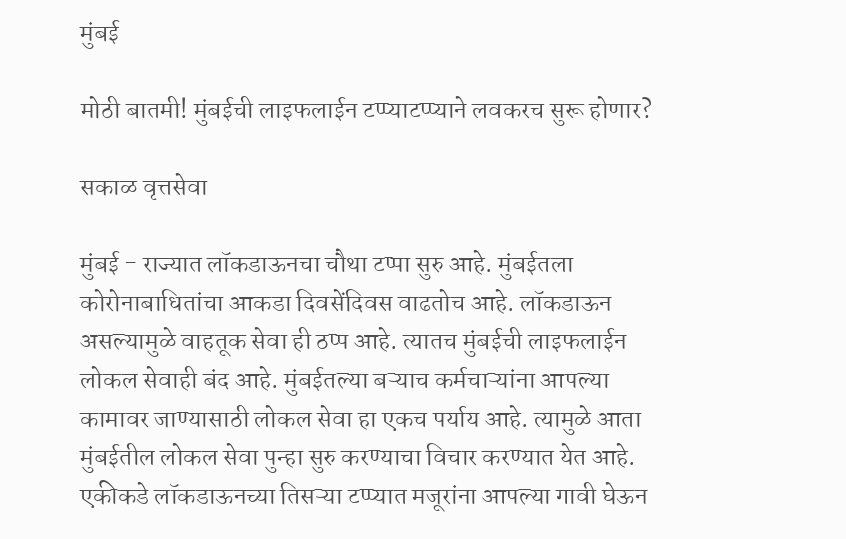मुंबई

मोठी बातमी! मुंबईची लाइफलाईन टप्प्याटप्प्याने लवकरच सुरू होणार?

सकाळ वृत्तसेवा

मुंबई - राज्यात लॉकडाऊनचा चौथा टप्पा सुरु आहे. मुंबईतला कोरोनाबाधितांचा आकडा दिवसेंदिवस वाढतोच आहे. लॉकडाऊन असल्यामुळे वाहतूक सेवा ही ठप्प आहे. त्यातच मुंबईची लाइफलाईन लोकल सेवाही बंद आहे. मुंबईतल्या बऱ्याच कर्मचाऱ्यांना आपल्या कामावर जाण्यासाठी लोकल सेवा हा एकच पर्याय आहे. त्यामुळे आता मुंबईतील लोकल सेवा पुन्हा सुरु करण्याचा विचार करण्यात येत आहे. एकीकडे लॉकडाऊनच्या तिसऱ्या टप्प्यात मजूरांना आपल्या गावी घेऊन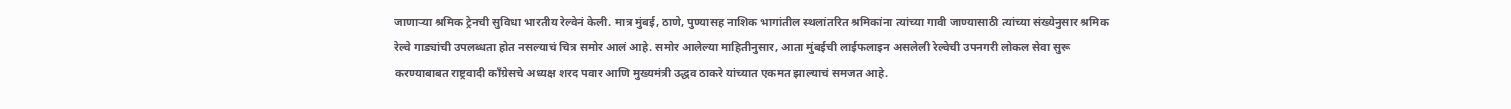जाणाऱ्या श्रमिक ट्रेनची सुविधा भारतीय रेल्वेनं केली. मात्र मुंबई, ठाणे, पुण्यासह नाशिक भागांतील स्थलांतरित श्रमिकांना त्यांच्या गावी जाण्यासाठी त्यांच्या संख्येनुसार श्रमिक रेल्वे गाड्यांची उपलब्धता होत नसल्याचं चित्र समोर आलं आहे. समोर आलेल्या माहितीनुसार, आता मुंबईची लाईफलाइन असलेली रेल्वेची उपनगरी लोकल सेवा सुरू करण्याबाबत राष्ट्रवादी काँग्रेसचे अध्यक्ष शरद पवार आणि मुख्यमंत्री उद्धव ठाकरे यांच्यात एकमत झाल्याचं समजत आहे.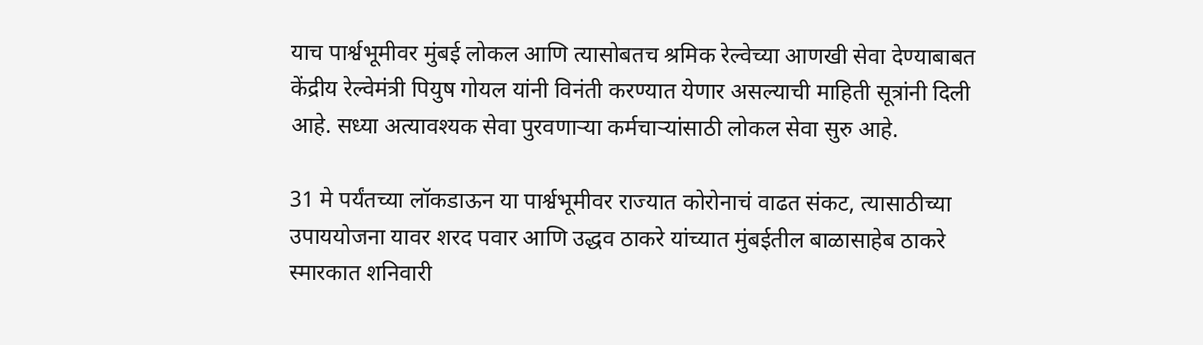याच पार्श्वभूमीवर मुंबई लोकल आणि त्यासोबतच श्रमिक रेल्वेच्या आणखी सेवा देण्याबाबत केंद्रीय रेल्वेमंत्री पियुष गोयल यांनी विनंती करण्यात येणार असल्याची माहिती सूत्रांनी दिली आहे. सध्या अत्यावश्यक सेवा पुरवणाऱ्या कर्मचाऱ्यांसाठी लोकल सेवा सुरु आहे.

31 मे पर्यंतच्या लॉकडाऊन या पार्श्वभूमीवर राज्यात कोरोनाचं वाढत संकट, त्यासाठीच्या उपाययोजना यावर शरद पवार आणि उद्धव ठाकरे यांच्यात मुंबईतील बाळासाहेब ठाकरे स्मारकात शनिवारी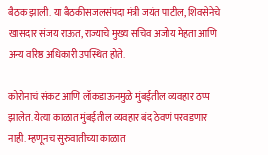बैठक झाली. या बैठकीसजलसंपदा मंत्री जयंत पाटील, शिवसेनेचे खासदार संजय राऊत, राज्याचे मुख्य सचिव अजोय मेहता आणि अन्य वरिष्ठ अधिकारी उपस्थित होते.

कोरोनाचं संकट आणि लॉकडाऊनमुळे मुंबईतील व्यवहार ठप्प झालेत. येत्या काळात मुंबईतील व्यवहार बंद ठेवणं परवडणार नाही. म्हणूनच सुरुवातीच्या काळात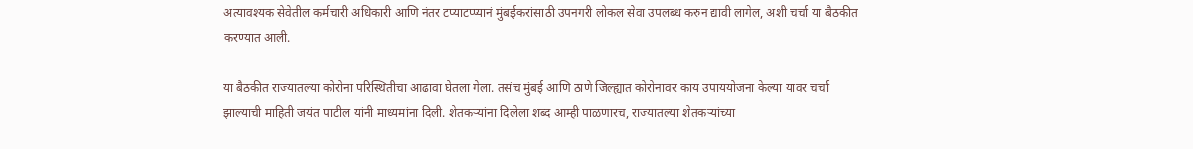अत्यावश्यक सेवेतील कर्मचारी अधिकारी आणि नंतर टप्याटप्प्यानं मुंबईकरांसाठी उपनगरी लोकल सेवा उपलब्ध करुन द्यावी लागेल, अशी चर्चा या बैठकीत करण्यात आली.

या बैठकीत राज्यातल्या कोरोना परिस्थितीचा आढावा घेतला गेला. तसंच मुंबई आणि ठाणे जिल्ह्यात कोरोनावर काय उपाययोजना केल्या यावर चर्चा झाल्याची माहिती जयंत पाटील यांनी माध्यमांना दिली. शेतकऱ्यांना दिलेला शब्द आम्ही पाळणारच, राज्यातल्या शेतकऱ्यांच्या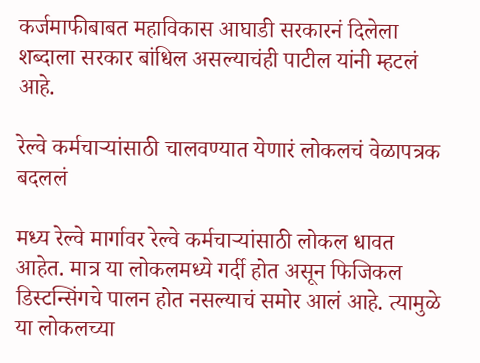कर्जमाफीबाबत महाविकास आघाडी सरकारनं दिलेला शब्दाला सरकार बांधिल असल्याचंही पाटील यांनी म्हटलं आहे.

रेल्वे कर्मचाऱ्यांसाठी चालवण्यात येणारं लोकलचं वेळापत्रक बदललं

मध्य रेल्वे मार्गावर रेल्वे कर्मचाऱ्यांसाठी लोकल धावत आहेत. मात्र या लोकलमध्ये गर्दी होत असून फिजिकल डिस्टन्सिंगचे पालन होत नसल्याचं समोर आलं आहे. त्यामुळे या लोकलच्या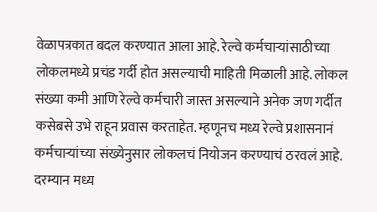वेळापत्रकात बदल करण्यात आला आहे. रेल्वे कर्मचाऱ्यांसाठीच्या लोकलमध्ये प्रचंड गर्दी होत असल्याची माहिती मिळाली आहे. लोकल संख्या कमी आणि रेल्वे कर्मचारी जास्त असल्याने अनेक जण गर्दीत कसेबसे उभे राहून प्रवास करताहेत. म्हणूनच मध्य रेल्वे प्रशासनानं कर्मचाऱ्यांच्या संख्येनुसार लोकलचं नियोजन करण्याचं ठरवलं आहे. दरम्यान मध्य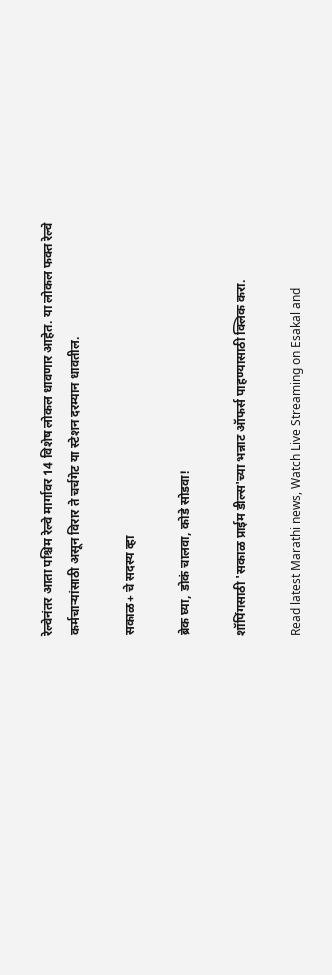रेल्वेनंतर आता पश्चिम रेल्वे मार्गावर 14 विशेष लोकल धावणार आहेत. या लोकल फक्त रेल्वे कर्मचाऱ्यांसाठी असून विरार ते चर्चगेट या स्टेशन दरम्यान धावतील.

सकाळ+ चे सदस्य व्हा

ब्रेक घ्या, डोकं चालवा, कोडे सोडवा!

शॉपिंगसाठी 'सकाळ प्राईम डील्स'च्या भन्नाट ऑफर्स पाहण्यासाठी क्लिक करा.

Read latest Marathi news, Watch Live Streaming on Esakal and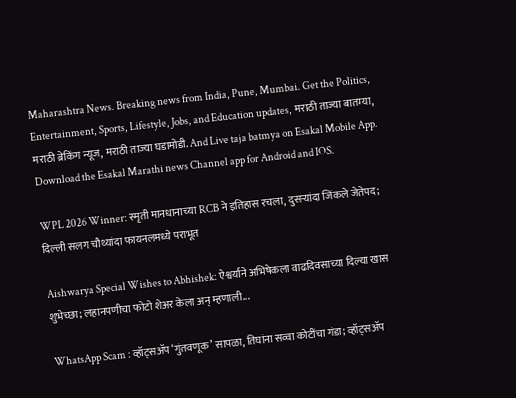Maharashtra News. Breaking news from India, Pune, Mumbai. Get the Politics, Entertainment, Sports, Lifestyle, Jobs, and Education updates, मराठी ताज्या बातम्या, मराठी ब्रेकिंग न्यूज, मराठी ताज्या घडामोडी. And Live taja batmya on Esakal Mobile App. Download the Esakal Marathi news Channel app for Android and IOS.

WPL 2026 Winner: स्मृती मानधानाच्या RCB ने इतिहास रचला, दुसऱ्यांदा जिंकले जेतेपद; दिल्ली सलग चौथ्यांदा फायनलमध्ये पराभूत

Aishwarya Special Wishes to Abhishek: ऐश्वर्याने अभिषेकला वाढदिवसाच्या दिल्या खास शुभेच्छा; लहानपणीचा फोटो शेअर केला अन् म्हणाली...

WhatsApp Scam : व्हॉट्सॲप ‘गुंतवणूक’ सापळा, तिघांना सव्वा कोटींचा गंडा; व्हॉट्सॲप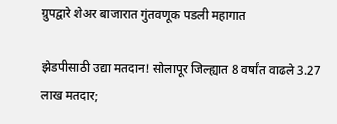ग्रुपद्वारे शेअर बाजारात गुंतवणूक पडली महागात

झेडपीसाठी उद्या मतदान! सोलापूर जिल्ह्यात 8 वर्षांत वाढले 3.27 लाख मतदार;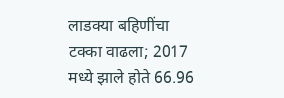लाडक्या बहिणींचा टक्का वाढला; 2017 मध्ये झाले होते 66.96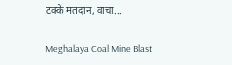टक्के मतदान, वाचा...

Meghalaya Coal Mine Blast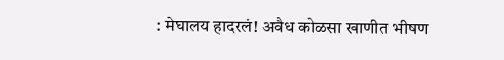: मेघालय हादरलं! अवैध कोळसा खाणीत भीषण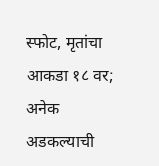स्फोट, मृतांचा आकडा १८ वर; अनेक अडकल्याची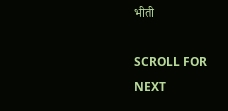भीती

SCROLL FOR NEXT